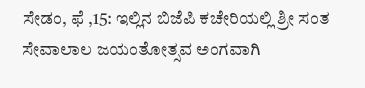ಸೇಡಂ, ಫೆ ,15: ಇಲ್ಲಿನ ಬಿಜೆಪಿ ಕಚೇರಿಯಲ್ಲಿ ಶ್ರೀ ಸಂತ ಸೇವಾಲಾಲ ಜಯಂತೋತ್ಸವ ಅಂಗವಾಗಿ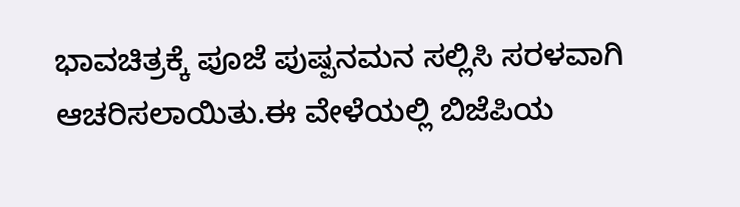ಭಾವಚಿತ್ರಕ್ಕೆ ಪೂಜೆ ಪುಷ್ಪನಮನ ಸಲ್ಲಿಸಿ ಸರಳವಾಗಿ ಆಚರಿಸಲಾಯಿತು.ಈ ವೇಳೆಯಲ್ಲಿ ಬಿಜೆಪಿಯ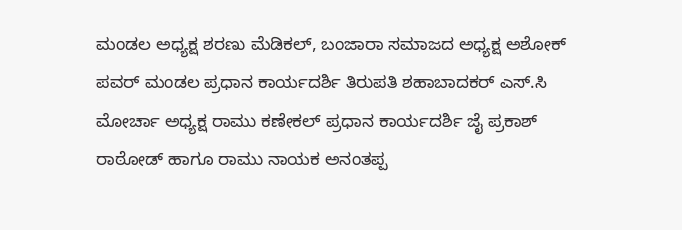ಮಂಡಲ ಅಧ್ಯಕ್ಷ ಶರಣು ಮೆಡಿಕಲ್, ಬಂಜಾರಾ ಸಮಾಜದ ಅಧ್ಯಕ್ಷ ಅಶೋಕ್ ಪವರ್ ಮಂಡಲ ಪ್ರಧಾನ ಕಾರ್ಯದರ್ಶಿ ತಿರುಪತಿ ಶಹಾಬಾದಕರ್ ಎಸ್.ಸಿ ಮೋರ್ಚಾ ಅಧ್ಯಕ್ಷ ರಾಮು ಕಣೇಕಲ್ ಪ್ರಧಾನ ಕಾರ್ಯದರ್ಶಿ ಜೈ ಪ್ರಕಾಶ್ ರಾಠೋಡ್ ಹಾಗೂ ರಾಮು ನಾಯಕ ಅನಂತಪ್ಪ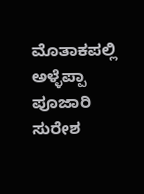ಮೊತಾಕಪಲ್ಲಿ ಅಳ್ಳೆಪ್ಪಾ ಪೂಜಾರಿ ಸುರೇಶ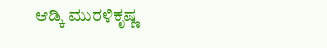ಆಡ್ಕಿ ಮುರಳಿಕೃಷ್ಣ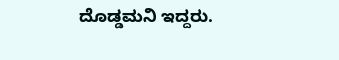ದೊಡ್ಡಮನಿ ಇದ್ದರು.